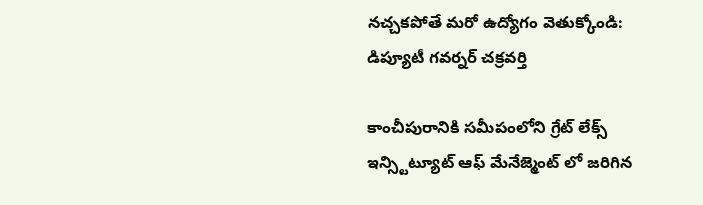నచ్చకపోతే మరో ఉద్యోగం వెతుక్కోండి: డిప్యూటీ గవర్నర్ చక్రవర్తి

కాంచీపురానికి సమీపంలోని గ్రేట్ లేక్స్ ఇన్స్టిట్యూట్ ఆఫ్ మేనేజ్మెంట్ లో జరిగిన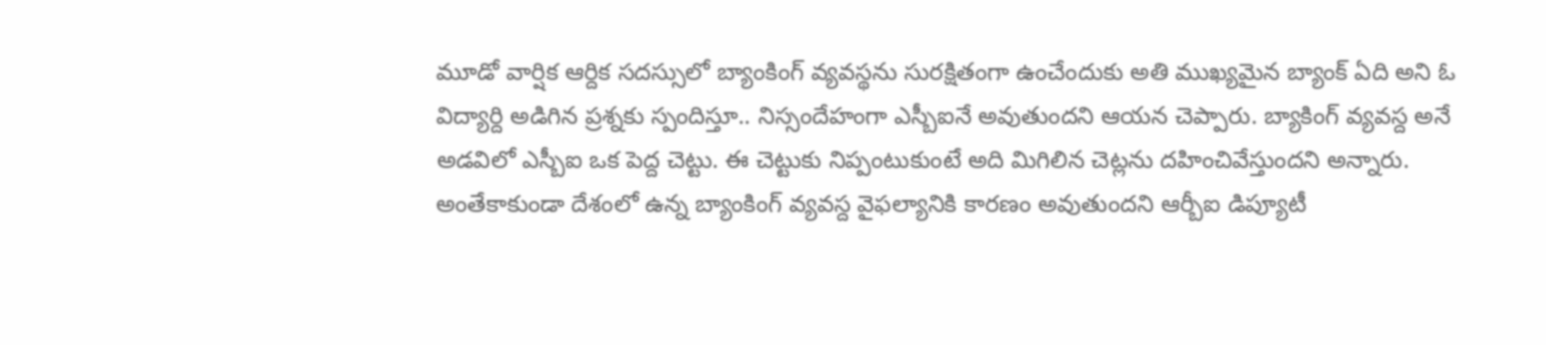మూడో వార్షిక ఆర్దిక సదస్సులో బ్యాంకింగ్ వ్యవస్థను సురక్షితంగా ఉంచేందుకు అతి ముఖ్యమైన బ్యాంక్ ఏది అని ఓ విద్యార్ది అడిగిన ప్రశ్నకు స్పందిస్తూ.. నిస్సందేహంగా ఎస్బీఐనే అవుతుందని ఆయన చెప్పారు. బ్యాకింగ్ వ్యవస్ద అనే అడవిలో ఎస్బీఐ ఒక పెద్ద చెట్టు. ఈ చెట్టుకు నిప్పంటుకుంటే అది మిగిలిన చెట్లను దహించివేస్తుందని అన్నారు. అంతేకాకుండా దేశంలో ఉన్న బ్యాంకింగ్ వ్యవస్ద వైఫల్యానికి కారణం అవుతుందని ఆర్బీఐ డిప్యూటీ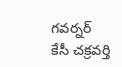గవర్నర్ కేసీ చక్రవర్తి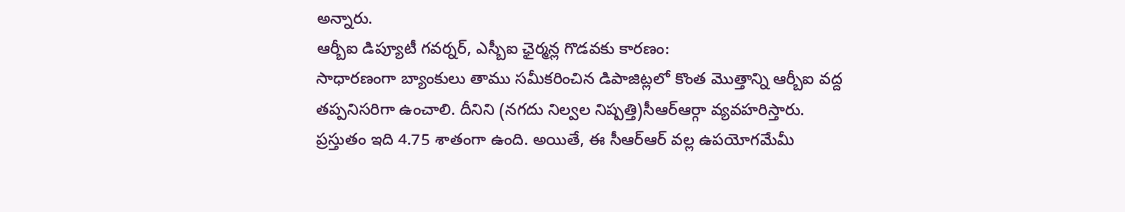అన్నారు.
ఆర్బీఐ డిప్యూటీ గవర్నర్, ఎస్బీఐ ఛైర్మన్ల గొడవకు కారణం:
సాధారణంగా బ్యాంకులు తాము సమీకరించిన డిపాజిట్లలో కొంత మొత్తాన్ని ఆర్బీఐ వద్ద తప్పనిసరిగా ఉంచాలి. దీనిని (నగదు నిల్వల నిష్పత్తి)సీఆర్ఆర్గా వ్యవహరిస్తారు. ప్రస్తుతం ఇది 4.75 శాతంగా ఉంది. అయితే, ఈ సీఆర్ఆర్ వల్ల ఉపయోగమేమీ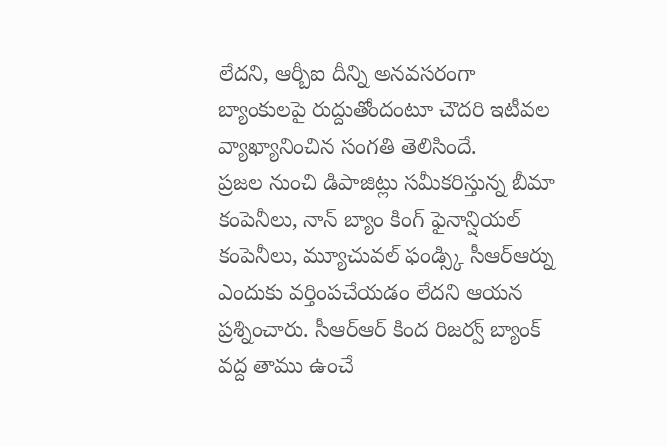లేదని, ఆర్బీఐ దీన్ని అనవసరంగా బ్యాంకులపై రుద్దుతోందంటూ చౌదరి ఇటీవల వ్యాఖ్యానించిన సంగతి తెలిసిందే.
ప్రజల నుంచి డిపాజిట్లు సమీకరిస్తున్న బీమా కంపెనీలు, నాన్ బ్యాం కింగ్ ఫైనాన్షియల్ కంపెనీలు, మ్యూచువల్ ఫండ్స్కి సీఆర్ఆర్ను ఎందుకు వర్తింపచేయడం లేదని ఆయన ప్రశ్నించారు. సీఆర్ఆర్ కింద రిజర్వ్ బ్యాంక్ వద్ద తాము ఉంచే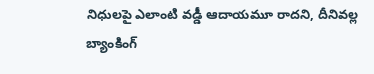నిధులపై ఎలాంటి వడ్డీ ఆదాయమూ రాదని, దీనివల్ల బ్యాంకింగ్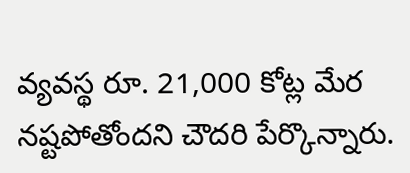వ్యవస్థ రూ. 21,000 కోట్ల మేర నష్టపోతోందని చౌదరి పేర్కొన్నారు.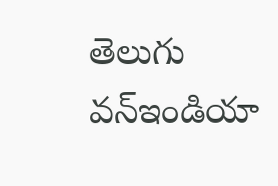తెలుగు వన్ఇండియా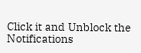Click it and Unblock the Notifications